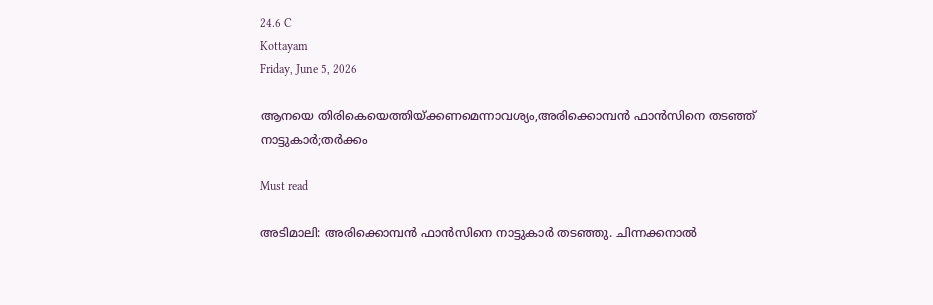24.6 C
Kottayam
Friday, June 5, 2026

ആനയെ തിരികെയെത്തിയ്ക്കണമെന്നാവശ്യം,അരിക്കൊമ്പന്‍ ഫാന്‍സിനെ തടഞ്ഞ് നാട്ടുകാര്‍;തര്‍ക്കം

Must read

അടിമാലി: അരിക്കൊമ്പന്‍ ഫാന്‍സിനെ നാട്ടുകാര്‍ തടഞ്ഞു. ചിന്നക്കനാല്‍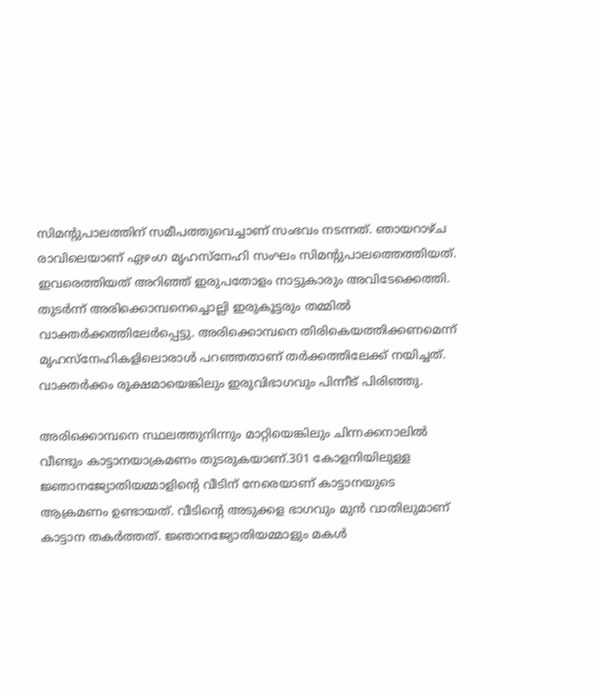സിമന്റുപാലത്തിന് സമീപത്തുവെച്ചാണ് സംഭവം നടന്നത്. ഞായറാഴ്ച രാവിലെയാണ് ഏഴംഗ മൃഹസ്‌നേഹി സംഘം സിമന്റുപാലത്തെത്തിയത്. ഇവരെത്തിയത് അറിഞ്ഞ് ഇരുപതോളം നാട്ടുകാരും അവിടേക്കെത്തി. തുടര്‍ന്ന് അരിക്കൊമ്പനെച്ചൊല്ലി ഇരുകൂട്ടരും തമ്മില്‍ വാക്തര്‍ക്കത്തിലേര്‍പ്പെട്ടു. അരിക്കൊമ്പനെ തിരികെയത്തിക്കണമെന്ന് മൃഹസ്‌നേഹികളിലൊരാള്‍ പറഞ്ഞതാണ് തര്‍ക്കത്തിലേക്ക് നയിച്ചത്. വാക്തര്‍ക്കം രൂക്ഷമായെങ്കിലും ഇരുവിഭാഗവും പിന്നീട് പിരിഞ്ഞു.

അരിക്കൊമ്പനെ സ്ഥലത്തുനിന്നും മാറ്റിയെങ്കിലും ചിന്നക്കനാലില്‍ വീണ്ടും കാട്ടാനയാക്രമണം തുടരുകയാണ്‌.301 കോളനിയിലുള്ള ജ്ഞാനജ്യോതിയമ്മാളിന്‍റെ വീടിന് നേരെയാണ് കാട്ടാനയുടെ ആക്രമണം ഉണ്ടായത്. വീടിന്‍റെ അടുക്കള ഭാഗവും മുൻ വാതിലുമാണ് കാട്ടാന തകർത്തത്. ജ്ഞാനജ്യോതിയമ്മാളും മകൾ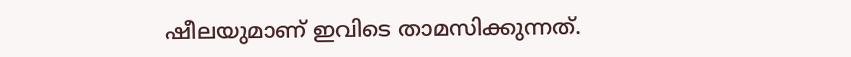ഷീലയുമാണ് ഇവിടെ താമസിക്കുന്നത്.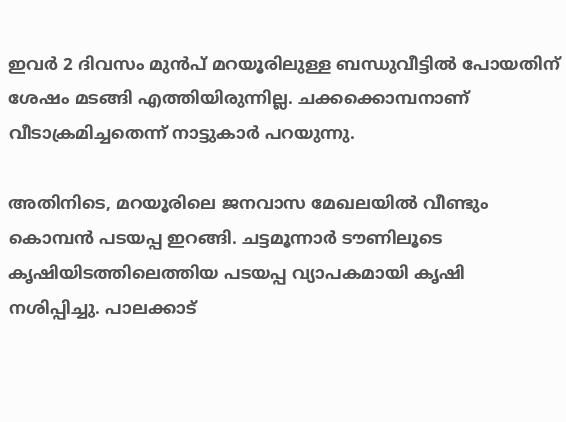ഇവർ 2 ദിവസം മുൻപ് മറയൂരിലുള്ള ബന്ധുവീട്ടിൽ പോയതിന് ശേഷം മടങ്ങി എത്തിയിരുന്നില്ല. ചക്കക്കൊമ്പനാണ് വീടാക്രമിച്ചതെന്ന് നാട്ടുകാർ പറയുന്നു.

അതിനിടെ, മറയൂരിലെ ജനവാസ മേഖലയിൽ വീണ്ടും കൊമ്പൻ പടയപ്പ ഇറങ്ങി. ചട്ടമൂന്നാർ ടൗണിലൂടെ കൃഷിയിടത്തിലെത്തിയ പടയപ്പ വ്യാപകമായി കൃഷി നശിപ്പിച്ചു. പാലക്കാട്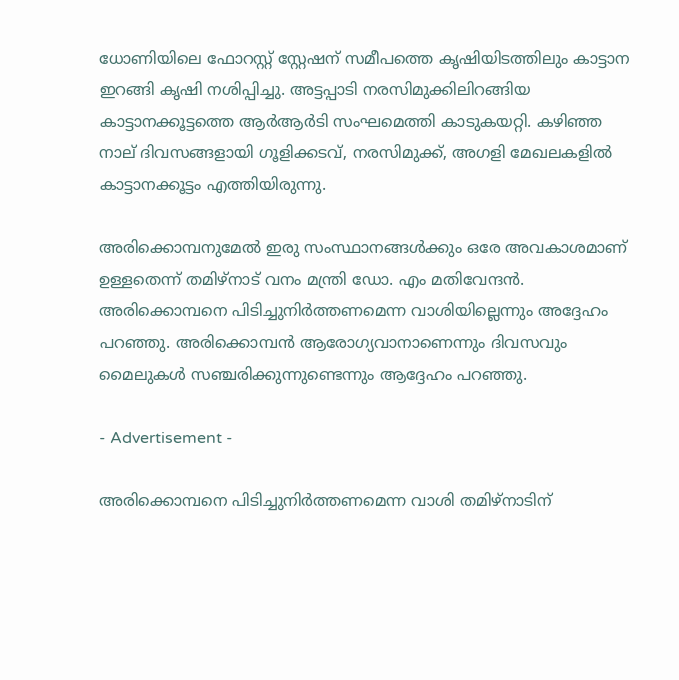ധോണിയിലെ ഫോറസ്റ്റ് സ്റ്റേഷന് സമീപത്തെ കൃഷിയിടത്തിലും കാട്ടാന ഇറങ്ങി കൃഷി നശിപ്പിച്ചു. അട്ടപ്പാടി നരസിമുക്കിലിറങ്ങിയ കാട്ടാനക്കൂട്ടത്തെ ആര്‍ആര്‍ടി സംഘമെത്തി കാടുകയറ്റി. കഴിഞ്ഞ നാല് ദിവസങ്ങളായി ഗൂളിക്കടവ്, നരസിമുക്ക്, അഗളി മേഖലകളിൽ കാട്ടാനക്കൂട്ടം എത്തിയിരുന്നു.

അരിക്കൊമ്പനുമേൽ ഇരു സംസ്ഥാനങ്ങൾക്കും ഒരേ അവകാശമാണ് ഉള്ളതെന്ന് തമിഴ്നാട് വനം മന്ത്രി ഡോ. എം മതിവേന്ദൻ. അരിക്കൊമ്പനെ പിടിച്ചുനിര്‍ത്തണമെന്ന വാശിയില്ലെന്നും അദ്ദേഹം പറഞ്ഞു. അരിക്കൊമ്പൻ ആരോഗ്യവാനാണെന്നും ദിവസവും മൈലുകൾ സഞ്ചരിക്കുന്നുണ്ടെന്നും ആദ്ദേഹം പറഞ്ഞു.

- Advertisement -

അരിക്കൊമ്പനെ പിടിച്ചുനിർത്തണമെന്ന വാശി തമിഴ്നാടിന്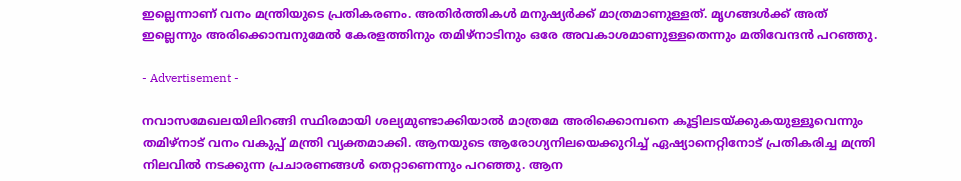ഇല്ലെന്നാണ് വനം മന്ത്രിയുടെ പ്രതികരണം. അതിർത്തികൾ മനുഷ്യർക്ക് മാത്രമാണുള്ളത്. മൃഗങ്ങൾക്ക് അത് ഇല്ലെന്നും അരിക്കൊമ്പനുമേൽ കേരളത്തിനും തമിഴ്നാടിനും ഒരേ അവകാശമാണുള്ളതെന്നും മതിവേന്ദൻ പറഞ്ഞു.

- Advertisement -

നവാസമേഖലയിലിറങ്ങി സ്ഥിരമായി ശല്യമുണ്ടാക്കിയാൽ മാത്രമേ അരിക്കൊമ്പനെ കൂട്ടിലടയ്ക്കുകയുള്ളൂവെന്നും തമിഴ്നാട് വനം വകുപ്പ് മന്ത്രി വ്യക്തമാക്കി. ആനയുടെ ആരോഗ്യനിലയെക്കുറിച്ച് ഏഷ്യാനെറ്റിനോട് പ്രതികരിച്ച മന്ത്രി നിലവിൽ നടക്കുന്ന പ്രചാരണങ്ങൾ തെറ്റാണെന്നും പറഞ്ഞു. ആന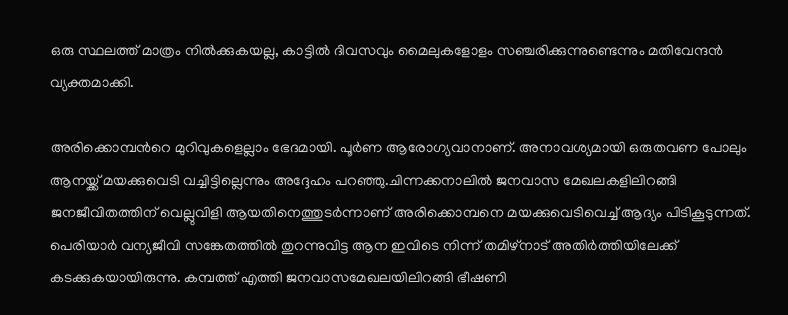ഒരു സ്ഥലത്ത് മാത്രം നിൽക്കുകയല്ല, കാട്ടിൽ ദിവസവും മൈലുകളോളം സഞ്ചരിക്കുന്നുണ്ടെന്നും മതിവേന്ദൻ വ്യക്തമാക്കി.

അരിക്കൊമ്പന്‍റെ മുറിവുകളെല്ലാം ഭേദമായി. പൂര്‍ണ ആരോഗ്യവാനാണ്. അനാവശ്യമായി ഒരുതവണ പോലും ആനയ്ക്ക് മയക്കുവെടി വച്ചിട്ടില്ലെന്നും അദ്ദേഹം പറഞ്ഞു.ചിന്നക്കനാലിൽ ജനവാസ മേഖലകളിലിറങ്ങി ജനജീവിതത്തിന് വെല്ലുവിളി ആയതിനെത്തുടർന്നാണ് അരിക്കൊമ്പനെ മയക്കുവെടിവെച്ച് ആദ്യം പിടികൂടുന്നത്. പെരിയാർ വന്യജീവി സങ്കേതത്തിൽ തുറന്നുവിട്ട ആന ഇവിടെ നിന്ന് തമിഴ്നാട് അതിർത്തിയിലേക്ക് കടക്കുകയായിരുന്നു. കമ്പത്ത് എത്തി ജനവാസമേഖലയിലിറങ്ങി ഭീഷണി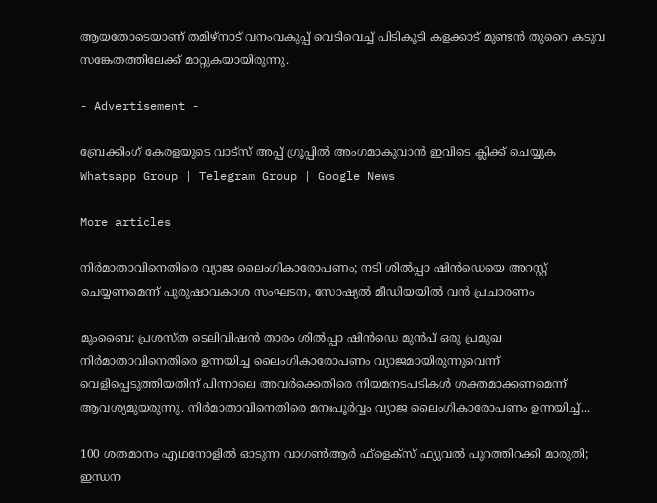ആയതോടെയാണ് തമിഴ്നാട് വനംവകുപ്പ് വെടിവെച്ച് പിടികൂടി കളക്കാട് മുണ്ടൻ തുറൈ കടുവ സങ്കേതത്തിലേക്ക് മാറ്റുകയായിരുന്നു.

- Advertisement -

ബ്രേക്കിംഗ് കേരളയുടെ വാട്സ് അപ്പ് ഗ്രൂപ്പിൽ അംഗമാകുവാൻ ഇവിടെ ക്ലിക്ക് ചെയ്യുക Whatsapp Group | Telegram Group | Google News

More articles

നിർമാതാവിനെതിരെ വ്യാജ ലൈംഗികാരോപണം; നടി ശിൽപ്പാ ഷിൻഡെയെ അറസ്റ്റ് ചെയ്യണമെന്ന് പുരുഷാവകാശ സംഘടന, സോഷ്യൽ മീഡിയയിൽ വൻ പ്രചാരണം

മുംബൈ: പ്രശസ്ത ടെലിവിഷൻ താരം ശിൽപ്പാ ഷിൻഡെ മുൻപ് ഒരു പ്രമുഖ നിർമാതാവിനെതിരെ ഉന്നയിച്ച ലൈംഗികാരോപണം വ്യാജമായിരുന്നുവെന്ന് വെളിപ്പെടുത്തിയതിന് പിന്നാലെ അവർക്കെതിരെ നിയമനടപടികൾ ശക്തമാക്കണമെന്ന് ആവശ്യമുയരുന്നു. നിർമാതാവിനെതിരെ മനഃപൂർവ്വം വ്യാജ ലൈംഗികാരോപണം ഉന്നയിച്ച്...

100 ശതമാനം എഥനോളിൽ ഓടുന്ന വാഗൺആർ ഫ്ളെക്സ് ഫ്യുവൽ പുറത്തിറക്കി മാരുതി; ഇന്ധന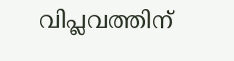വിപ്ലവത്തിന്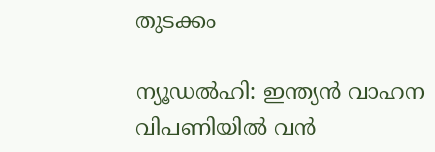തുടക്കം

ന്യൂഡൽഹി: ഇന്ത്യൻ വാഹന വിപണിയിൽ വൻ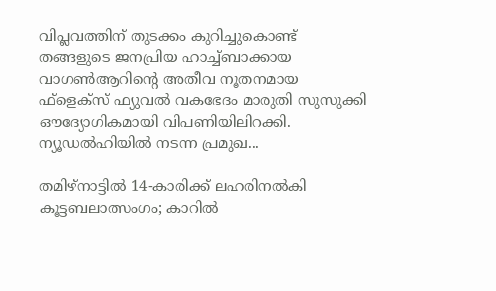വിപ്ലവത്തിന് തുടക്കം കുറിച്ചുകൊണ്ട് തങ്ങളുടെ ജനപ്രിയ ഹാച്ച്ബാക്കായ വാഗൺആറിന്റെ അതീവ നൂതനമായ ഫ്‌ളെക്‌സ് ഫ്യുവൽ വകഭേദം മാരുതി സുസുക്കി ഔദ്യോഗികമായി വിപണിയിലിറക്കി. ന്യൂഡൽഹിയിൽ നടന്ന പ്രമുഖ...

തമിഴ്നാട്ടിൽ 14-കാരിക്ക് ലഹരിനൽകി കൂട്ടബലാത്സംഗം; കാറിൽ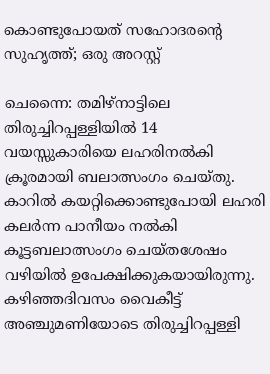കൊണ്ടുപോയത് സഹോദരന്റെ സുഹൃത്ത്; ഒരു അറസ്റ്റ്

ചെന്നൈ: തമിഴ്നാട്ടിലെ തിരുച്ചിറപ്പള്ളിയിൽ 14 വയസ്സുകാരിയെ ലഹരിനൽകി ക്രൂരമായി ബലാത്സംഗം ചെയ്തു. കാറിൽ കയറ്റിക്കൊണ്ടുപോയി ലഹരി കലർന്ന പാനീയം നൽകി കൂട്ടബലാത്സംഗം ചെയ്തശേഷം വഴിയിൽ ഉപേക്ഷിക്കുകയായിരുന്നു. കഴിഞ്ഞദിവസം വൈകീട്ട് അഞ്ചുമണിയോടെ തിരുച്ചിറപ്പള്ളി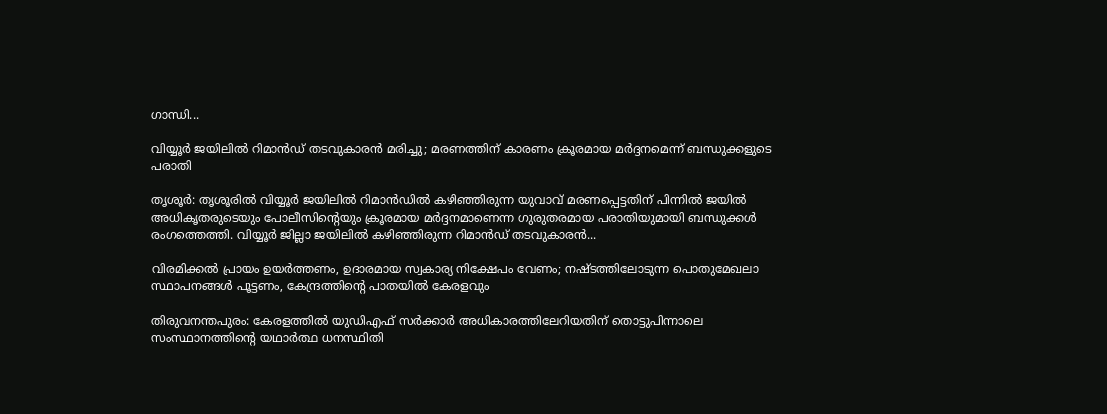ഗാന്ധി...

വിയ്യൂർ ജയിലിൽ റിമാൻഡ് തടവുകാരൻ മരിച്ചു; മരണത്തിന് കാരണം ക്രൂരമായ മർദ്ദനമെന്ന് ബന്ധുക്കളുടെ പരാതി

തൃശൂർ: തൃശൂരിൽ വിയ്യൂർ ജയിലിൽ റിമാൻഡിൽ കഴിഞ്ഞിരുന്ന യുവാവ് മരണപ്പെട്ടതിന് പിന്നിൽ ജയിൽ അധികൃതരുടെയും പോലീസിന്റെയും ക്രൂരമായ മർദ്ദനമാണെന്ന ഗുരുതരമായ പരാതിയുമായി ബന്ധുക്കൾ രംഗത്തെത്തി. വിയ്യൂർ ജില്ലാ ജയിലിൽ കഴിഞ്ഞിരുന്ന റിമാൻഡ് തടവുകാരൻ...

വിരമിക്കൽ പ്രായം ഉയർത്തണം, ഉദാരമായ സ്വകാര്യ നിക്ഷേപം വേണം; നഷ്ടത്തിലോടുന്ന പൊതുമേഖലാ സ്ഥാപനങ്ങള്‍ പൂട്ടണം, കേന്ദ്രത്തിന്റെ പാതയില്‍ കേരളവും

തിരുവനന്തപുരം: കേരളത്തിൽ യുഡിഎഫ് സർക്കാർ അധികാരത്തിലേറിയതിന് തൊട്ടുപിന്നാലെ സംസ്ഥാനത്തിന്റെ യഥാർത്ഥ ധനസ്ഥിതി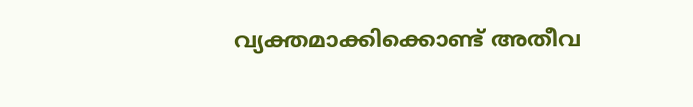വ്യക്തമാക്കിക്കൊണ്ട് അതീവ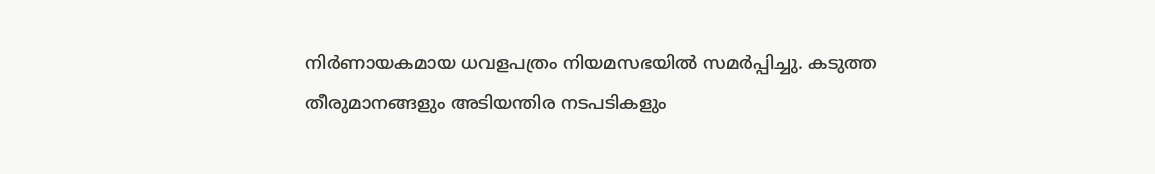നിർണായകമായ ധവളപത്രം നിയമസഭയിൽ സമർപ്പിച്ചു. കടുത്ത തീരുമാനങ്ങളും അടിയന്തിര നടപടികളും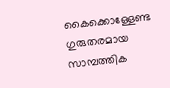കൈക്കൊള്ളേണ്ട ഗുരുതരമായ സാമ്പത്തിക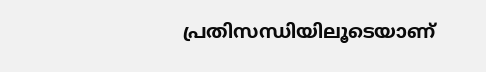പ്രതിസന്ധിയിലൂടെയാണ്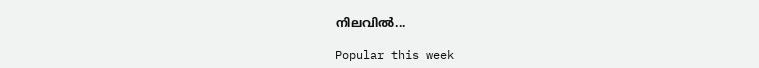നിലവിൽ...

Popular this week